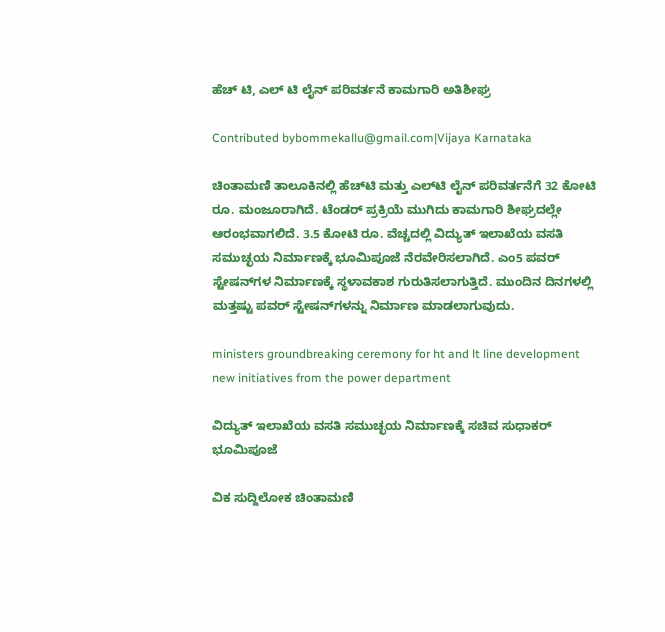ಹೆಚ್ ಟಿ, ಎಲ್ ಟಿ ಲೈನ್ ಪರಿವರ್ತನೆ ಕಾಮಗಾರಿ ಅತಿಶೀಘ್ರ

Contributed bybommekallu@gmail.com|Vijaya Karnataka

ಚಿಂತಾಮಣಿ ತಾಲೂಕಿನಲ್ಲಿ ಹೆಚ್‌ಟಿ ಮತ್ತು ಎಲ್‌ಟಿ ಲೈನ್‌ ಪರಿವರ್ತನೆಗೆ 32 ಕೋಟಿ ರೂ. ಮಂಜೂರಾಗಿದೆ. ಟೆಂಡರ್‌ ಪ್ರಕ್ರಿಯೆ ಮುಗಿದು ಕಾಮಗಾರಿ ಶೀಘ್ರದಲ್ಲೇ ಆರಂಭವಾಗಲಿದೆ. 3.5 ಕೋಟಿ ರೂ. ವೆಚ್ಚದಲ್ಲಿ ವಿದ್ಯುತ್‌ ಇಲಾಖೆಯ ವಸತಿ ಸಮುಚ್ಛಯ ನಿರ್ಮಾಣಕ್ಕೆ ಭೂಮಿಪೂಜೆ ನೆರವೇರಿಸಲಾಗಿದೆ. ಎಂ5 ಪವರ್‌ ಸ್ಟೇಷನ್‌ಗಳ ನಿರ್ಮಾಣಕ್ಕೆ ಸ್ಥಳಾವಕಾಶ ಗುರುತಿಸಲಾಗುತ್ತಿದೆ. ಮುಂದಿನ ದಿನಗಳಲ್ಲಿ ಮತ್ತಷ್ಟು ಪವರ್‌ ಸ್ಟೇಷನ್‌ಗಳನ್ನು ನಿರ್ಮಾಣ ಮಾಡಲಾಗುವುದು.

ministers groundbreaking ceremony for ht and lt line development new initiatives from the power department

ವಿದ್ಯುತ್ ಇಲಾಖೆಯ ವಸತಿ ಸಮುಚ್ಛಯ ನಿರ್ಮಾಣಕ್ಕೆ ಸಚಿವ ಸುಧಾಕರ್ ಭೂಮಿಪೂಜೆ

ವಿಕ ಸುದ್ದಿಲೋಕ ಚಿಂತಾಮಣಿ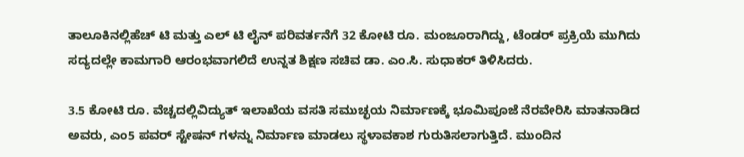ತಾಲೂಕಿನಲ್ಲಿಹೆಚ್ ಟಿ ಮತ್ತು ಎಲ್ ಟಿ ಲೈನ್ ಪರಿವರ್ತನೆಗೆ 32 ಕೋಟಿ ರೂ. ಮಂಜೂರಾಗಿದ್ದು, ಟೆಂಡರ್ ಪ್ರಕ್ರಿಯೆ ಮುಗಿದು ಸದ್ಯದಲ್ಲೇ ಕಾಮಗಾರಿ ಆರಂಭವಾಗಲಿದೆ ಉನ್ನತ ಶಿಕ್ಷಣ ಸಚಿವ ಡಾ. ಎಂ.ಸಿ. ಸುಧಾಕರ್ ತಿಳಿಸಿದರು.

3.5 ಕೋಟಿ ರೂ. ವೆಚ್ಚದಲ್ಲಿವಿದ್ಯುತ್ ಇಲಾಖೆಯ ವಸತಿ ಸಮುಚ್ಛಯ ನಿರ್ಮಾಣಕ್ಕೆ ಭೂಮಿಪೂಜೆ ನೆರವೇರಿಸಿ ಮಾತನಾಡಿದ ಅವರು, ಎಂ5 ಪವರ್ ಸ್ಟೇಷನ್ ಗಳನ್ನು ನಿರ್ಮಾಣ ಮಾಡಲು ಸ್ಥಳಾವಕಾಶ ಗುರುತಿಸಲಾಗುತ್ತಿದೆ. ಮುಂದಿನ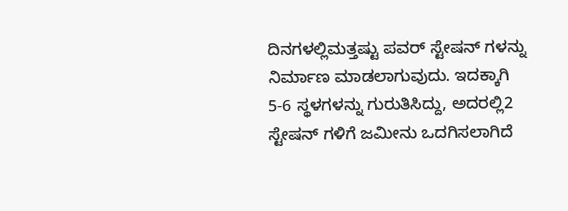ದಿನಗಳಲ್ಲಿಮತ್ತಷ್ಟು ಪವರ್ ಸ್ಟೇಷನ್ ಗಳನ್ನು ನಿರ್ಮಾಣ ಮಾಡಲಾಗುವುದು. ಇದಕ್ಕಾಗಿ 5-6 ಸ್ಥಳಗಳನ್ನು ಗುರುತಿಸಿದ್ದು, ಅದರಲ್ಲಿ2 ಸ್ಟೇಷನ್ ಗಳಿಗೆ ಜಮೀನು ಒದಗಿಸಲಾಗಿದೆ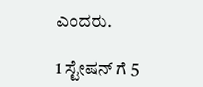ಎಂದರು.

1 ಸ್ಟೇಷನ್ ಗೆ 5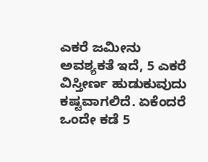ಎಕರೆ ಜಮೀನು ಅವಶ್ಯಕತೆ ಇದೆ, 5 ಎಕರೆ ವಿಸ್ತೀರ್ಣ ಹುಡುಕುವುದು ಕಷ್ಟವಾಗಲಿದೆ. ಏಕೆಂದರೆ ಒಂದೇ ಕಡೆ 5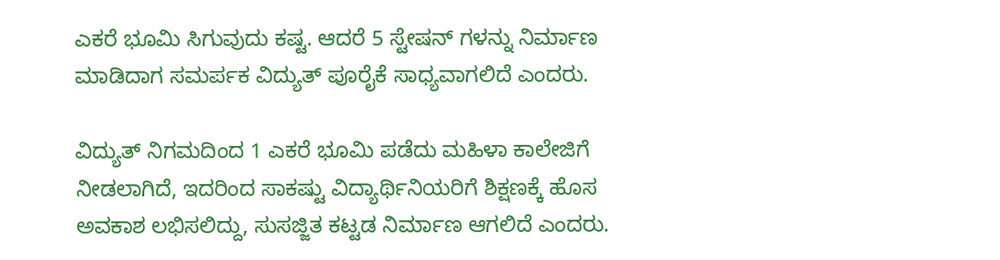ಎಕರೆ ಭೂಮಿ ಸಿಗುವುದು ಕಷ್ಟ. ಆದರೆ 5 ಸ್ಟೇಷನ್ ಗಳನ್ನು ನಿರ್ಮಾಣ ಮಾಡಿದಾಗ ಸಮರ್ಪಕ ವಿದ್ಯುತ್ ಪೂರೈಕೆ ಸಾಧ್ಯವಾಗಲಿದೆ ಎಂದರು.

ವಿದ್ಯುತ್ ನಿಗಮದಿಂದ 1 ಎಕರೆ ಭೂಮಿ ಪಡೆದು ಮಹಿಳಾ ಕಾಲೇಜಿಗೆ ನೀಡಲಾಗಿದೆ, ಇದರಿಂದ ಸಾಕಷ್ಟು ವಿದ್ಯಾರ್ಥಿನಿಯರಿಗೆ ಶಿಕ್ಷಣಕ್ಕೆ ಹೊಸ ಅವಕಾಶ ಲಭಿಸಲಿದ್ದು, ಸುಸಜ್ಜಿತ ಕಟ್ಟಡ ನಿರ್ಮಾಣ ಆಗಲಿದೆ ಎಂದರು.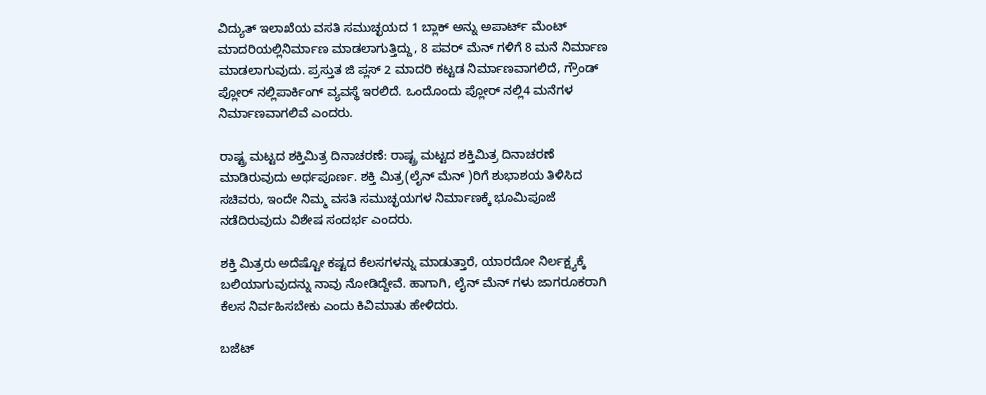ವಿದ್ಯುತ್ ಇಲಾಖೆಯ ವಸತಿ ಸಮುಚ್ಛಯದ 1 ಬ್ಲಾಕ್ ಅನ್ನು ಅಪಾರ್ಟ್ ಮೆಂಟ್ ಮಾದರಿಯಲ್ಲಿನಿರ್ಮಾಣ ಮಾಡಲಾಗುತ್ತಿದ್ದು, 8 ಪವರ್ ಮೆನ್ ಗಳಿಗೆ 8 ಮನೆ ನಿರ್ಮಾಣ ಮಾಡಲಾಗುವುದು. ಪ್ರಸ್ತುತ ಜಿ ಪ್ಲಸ್ 2 ಮಾದರಿ ಕಟ್ಟಡ ನಿರ್ಮಾಣವಾಗಲಿದೆ, ಗ್ರೌಂಡ್ ಪ್ಲೋರ್ ನಲ್ಲಿಪಾರ್ಕಿಂಗ್ ವ್ಯವಸ್ಥೆ ಇರಲಿದೆ. ಒಂದೊಂದು ಪ್ಲೋರ್ ನಲ್ಲಿ4 ಮನೆಗಳ ನಿರ್ಮಾಣವಾಗಲಿವೆ ಎಂದರು.

ರಾಷ್ಟ್ರ ಮಟ್ಟದ ಶಕ್ತಿಮಿತ್ರ ದಿನಾಚರಣೆ: ರಾಷ್ಟ್ರ ಮಟ್ಟದ ಶಕ್ತಿಮಿತ್ರ ದಿನಾಚರಣೆ ಮಾಡಿರುವುದು ಅರ್ಥಪೂರ್ಣ. ಶಕ್ತಿ ಮಿತ್ರ(ಲೈನ್ ಮೆನ್ )ರಿಗೆ ಶುಭಾಶಯ ತಿಳಿಸಿದ ಸಚಿವರು, ಇಂದೇ ನಿಮ್ಮ ವಸತಿ ಸಮುಚ್ಛಯಗಳ ನಿರ್ಮಾಣಕ್ಕೆ ಭೂಮಿಪೂಜೆ ನಡೆದಿರುವುದು ವಿಶೇಷ ಸಂದರ್ಭ ಎಂದರು.

ಶಕ್ತಿ ಮಿತ್ರರು ಅದೆಷ್ಟೋ ಕಷ್ಟದ ಕೆಲಸಗಳನ್ನು ಮಾಡುತ್ತಾರೆ, ಯಾರದೋ ನಿರ್ಲಕ್ಷ್ಯಕ್ಕೆ ಬಲಿಯಾಗುವುದನ್ನು ನಾವು ನೋಡಿದ್ದೇವೆ. ಹಾಗಾಗಿ, ಲೈನ್ ಮೆನ್ ಗಳು ಜಾಗರೂಕರಾಗಿ ಕೆಲಸ ನಿರ್ವಹಿಸಬೇಕು ಎಂದು ಕಿವಿಮಾತು ಹೇಳಿದರು.

ಬಜೆಟ್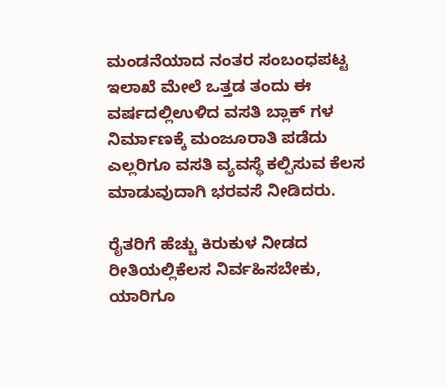ಮಂಡನೆಯಾದ ನಂತರ ಸಂಬಂಧಪಟ್ಟ ಇಲಾಖೆ ಮೇಲೆ ಒತ್ತಡ ತಂದು ಈ ವರ್ಷದಲ್ಲಿಉಳಿದ ವಸತಿ ಬ್ಲಾಕ್ ಗಳ ನಿರ್ಮಾಣಕ್ಕೆ ಮಂಜೂರಾತಿ ಪಡೆದು ಎಲ್ಲರಿಗೂ ವಸತಿ ವ್ಯವಸ್ಥೆ ಕಲ್ಪಿಸುವ ಕೆಲಸ ಮಾಡುವುದಾಗಿ ಭರವಸೆ ನೀಡಿದರು.

ರೈತರಿಗೆ ಹೆಚ್ಚು ಕಿರುಕುಳ ನೀಡದ ರೀತಿಯಲ್ಲಿಕೆಲಸ ನಿರ್ವಹಿಸಬೇಕು, ಯಾರಿಗೂ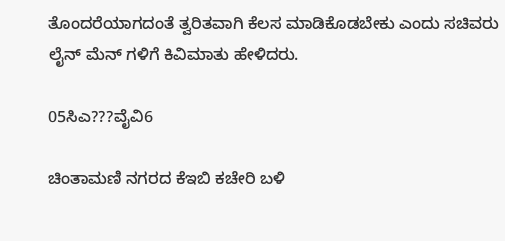ತೊಂದರೆಯಾಗದಂತೆ ತ್ವರಿತವಾಗಿ ಕೆಲಸ ಮಾಡಿಕೊಡಬೇಕು ಎಂದು ಸಚಿವರು ಲೈನ್ ಮೆನ್ ಗಳಿಗೆ ಕಿವಿಮಾತು ಹೇಳಿದರು.

05ಸಿಎ???ವೈವಿ6

ಚಿಂತಾಮಣಿ ನಗರದ ಕೆಇಬಿ ಕಚೇರಿ ಬಳಿ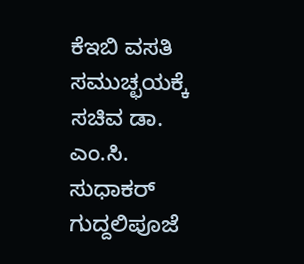ಕೆಇಬಿ ವಸತಿ ಸಮುಚ್ಛಯಕ್ಕೆ ಸಚಿವ ಡಾ. ಎಂ.ಸಿ. ಸುಧಾಕರ್ ಗುದ್ದಲಿಪೂಜೆ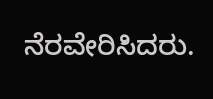ನೆರವೇರಿಸಿದರು.